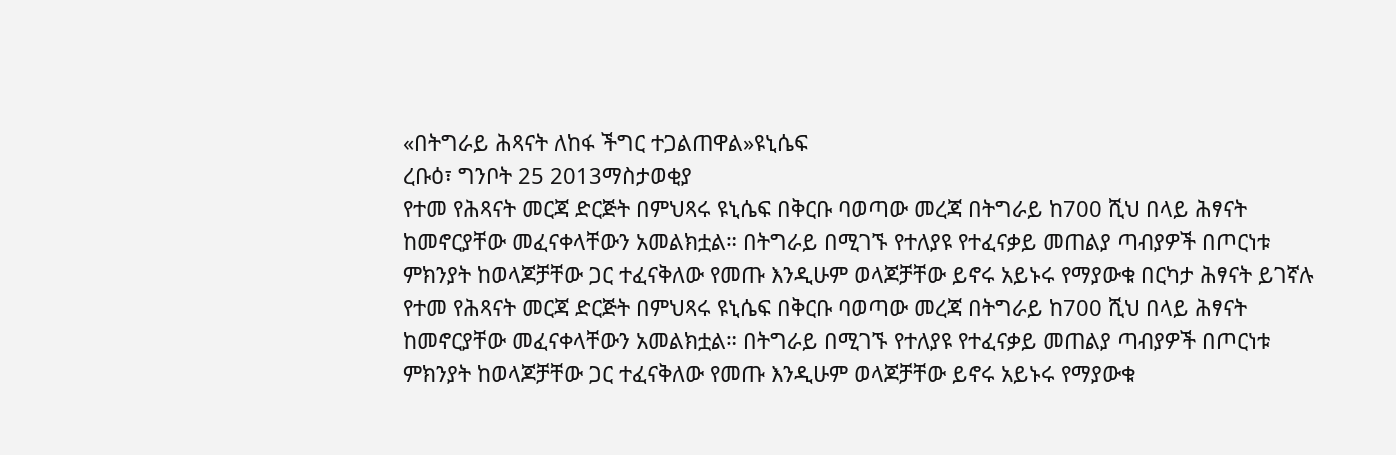«በትግራይ ሕጻናት ለከፋ ችግር ተጋልጠዋል»ዩኒሴፍ
ረቡዕ፣ ግንቦት 25 2013ማስታወቂያ
የተመ የሕጻናት መርጃ ድርጅት በምህጻሩ ዩኒሴፍ በቅርቡ ባወጣው መረጃ በትግራይ ከ700 ሺህ በላይ ሕፃናት ከመኖርያቸው መፈናቀላቸውን አመልክቷል። በትግራይ በሚገኙ የተለያዩ የተፈናቃይ መጠልያ ጣብያዎች በጦርነቱ ምክንያት ከወላጆቻቸው ጋር ተፈናቅለው የመጡ እንዲሁም ወላጆቻቸው ይኖሩ አይኑሩ የማያውቁ በርካታ ሕፃናት ይገኛሉ የተመ የሕጻናት መርጃ ድርጅት በምህጻሩ ዩኒሴፍ በቅርቡ ባወጣው መረጃ በትግራይ ከ700 ሺህ በላይ ሕፃናት ከመኖርያቸው መፈናቀላቸውን አመልክቷል። በትግራይ በሚገኙ የተለያዩ የተፈናቃይ መጠልያ ጣብያዎች በጦርነቱ ምክንያት ከወላጆቻቸው ጋር ተፈናቅለው የመጡ እንዲሁም ወላጆቻቸው ይኖሩ አይኑሩ የማያውቁ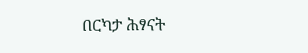በርካታ ሕፃናት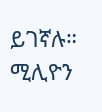ይገኛሉ።
ሚሊዮን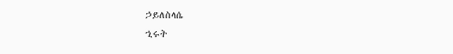ኃይለስላሴ
ኂሩት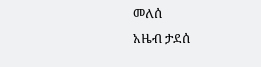መለሰ
አዜብ ታደሰ